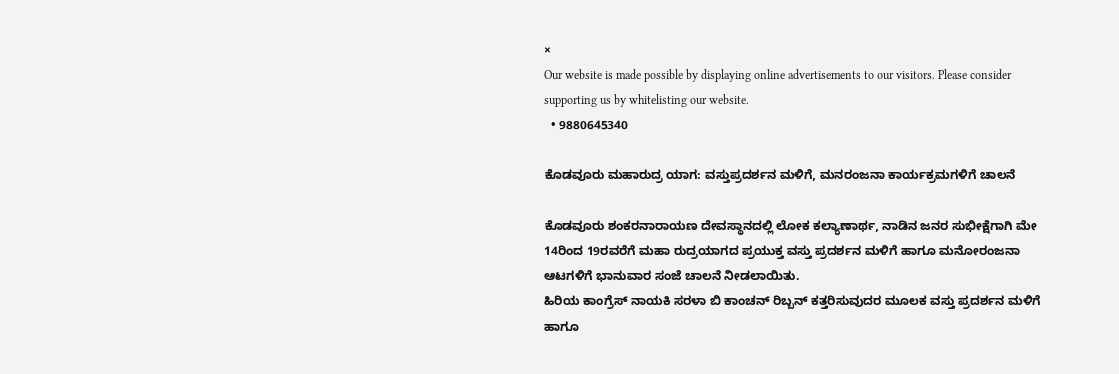×
Our website is made possible by displaying online advertisements to our visitors. Please consider supporting us by whitelisting our website.
  • 9880645340

ಕೊಡವೂರು ಮಹಾರುದ್ರ ಯಾಗ: ವಸ್ತುಪ್ರದರ್ಶನ ಮಳಿಗೆ, ಮನರಂಜನಾ ಕಾರ್ಯಕ್ರಮಗಳಿಗೆ ಚಾಲನೆ

ಕೊಡವೂರು ಶಂಕರನಾರಾಯಣ ದೇವಸ್ಥಾನದಲ್ಲಿ ಲೋಕ ಕಲ್ಯಾಣಾರ್ಥ, ನಾಡಿನ ಜನರ ಸುಭೀಕ್ಷೆಗಾಗಿ ಮೇ 14ರಿಂದ 19ರವರೆಗೆ ಮಹಾ ರುದ್ರಯಾಗದ ಪ್ರಯುಕ್ತ ವಸ್ತು ಪ್ರದರ್ಶನ ಮಳಿಗೆ ಹಾಗೂ ಮನೋರಂಜನಾ ಆಟಗಳಿಗೆ ಭಾನುವಾರ ಸಂಜೆ ಚಾಲನೆ ನೀಡಲಾಯಿತು.
ಹಿರಿಯ ಕಾಂಗ್ರೆಸ್ ನಾಯಕಿ ಸರಳಾ ಬಿ ಕಾಂಚನ್ ರಿಬ್ಬನ್ ಕತ್ತರಿಸುವುದರ ಮೂಲಕ ವಸ್ತು ಪ್ರದರ್ಶನ ಮಳಿಗೆ ಹಾಗೂ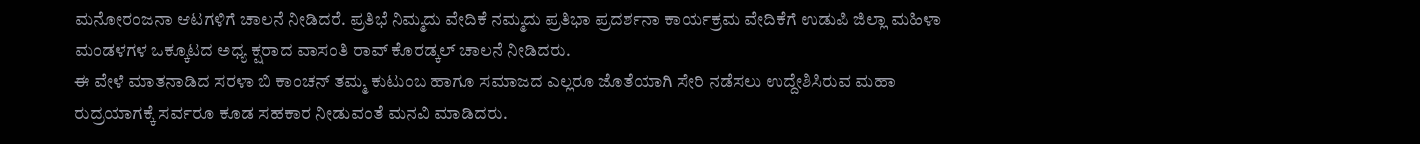ಮನೋರಂಜನಾ ಆಟಗಳಿಗೆ ಚಾಲನೆ ನೀಡಿದರೆ. ಪ್ರತಿಭೆ ನಿಮ್ಮದು ವೇದಿಕೆ ನಮ್ಮದು ಪ್ರತಿಭಾ ಪ್ರದರ್ಶನಾ ಕಾರ್ಯಕ್ರಮ ವೇದಿಕೆಗೆ ಉಡುಪಿ ಜಿಲ್ಲಾ ಮಹಿಳಾ ಮಂಡಳಗಳ ಒಕ್ಕೂಟದ ಅಧ್ಯ ಕ್ಷರಾದ ವಾಸಂತಿ ರಾವ್ ಕೊರಡ್ಕಲ್ ಚಾಲನೆ ನೀಡಿದರು.
ಈ ವೇಳೆ ಮಾತನಾಡಿದ ಸರಳಾ ಬಿ ಕಾಂಚನ್ ತಮ್ಮ ಕುಟುಂಬ ಹಾಗೂ ಸಮಾಜದ ಎಲ್ಲರೂ ಜೊತೆಯಾಗಿ ಸೇರಿ ನಡೆಸಲು ಉದ್ದೇಶಿಸಿರುವ ಮಹಾ ರುದ್ರಯಾಗಕ್ಕೆ ಸರ್ವರೂ ಕೂಡ ಸಹಕಾರ ನೀಡುವಂತೆ ಮನವಿ ಮಾಡಿದರು.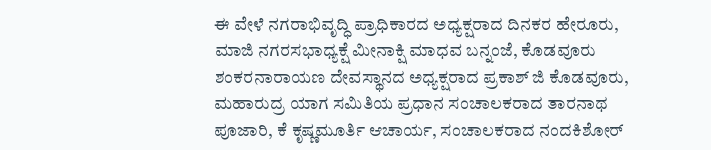ಈ ವೇಳೆ ನಗರಾಭಿವೃದ್ಧಿ ಪ್ರಾಧಿಕಾರದ ಅಧ್ಯಕ್ಷರಾದ ದಿನಕರ ಹೇರೂರು, ಮಾಜಿ ನಗರಸಭಾಧ್ಯಕ್ಷೆ ಮೀನಾಕ್ಷಿ ಮಾಧವ ಬನ್ನಂಜೆ, ಕೊಡವೂರು ಶಂಕರನಾರಾಯಣ ದೇವಸ್ಥಾನದ ಅಧ್ಯಕ್ಷರಾದ ಪ್ರಕಾಶ್ ಜಿ ಕೊಡವೂರು, ಮಹಾರುದ್ರ ಯಾಗ ಸಮಿತಿಯ ಪ್ರಧಾನ ಸಂಚಾಲಕರಾದ ತಾರನಾಥ ಪೂಜಾರಿ, ಕೆ ಕೃಷ್ಣಮೂರ್ತಿ ಆಚಾರ್ಯ, ಸಂಚಾಲಕರಾದ ನಂದಕಿಶೋರ್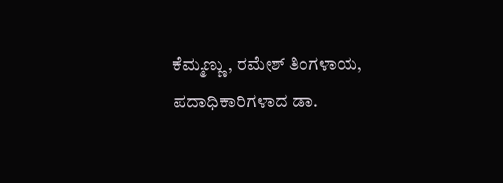ಕೆಮ್ಮಣ್ಣು, ರಮೇಶ್ ತಿಂಗಳಾಯ, ಪದಾಧಿಕಾರಿಗಳಾದ ಡಾ.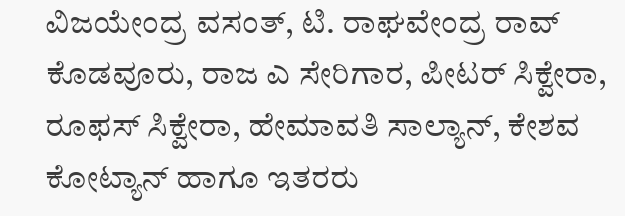ವಿಜಯೇಂದ್ರ ವಸಂತ್, ಟಿ. ರಾಘವೇಂದ್ರ ರಾವ್ ಕೊಡವೂರು, ರಾಜ ಎ ಸೇರಿಗಾರ, ಪೀಟರ್ ಸಿಕ್ವೇರಾ, ರೂಫಸ್ ಸಿಕ್ವೇರಾ, ಹೇಮಾವತಿ ಸಾಲ್ಯಾನ್, ಕೇಶವ ಕೋಟ್ಯಾನ್ ಹಾಗೂ ಇತರರು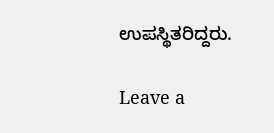ಉಪಸ್ಥಿತರಿದ್ದರು.

Leave a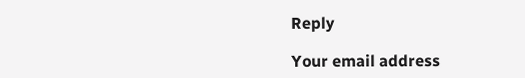Reply

Your email address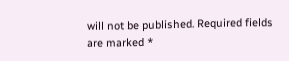will not be published. Required fields are marked *